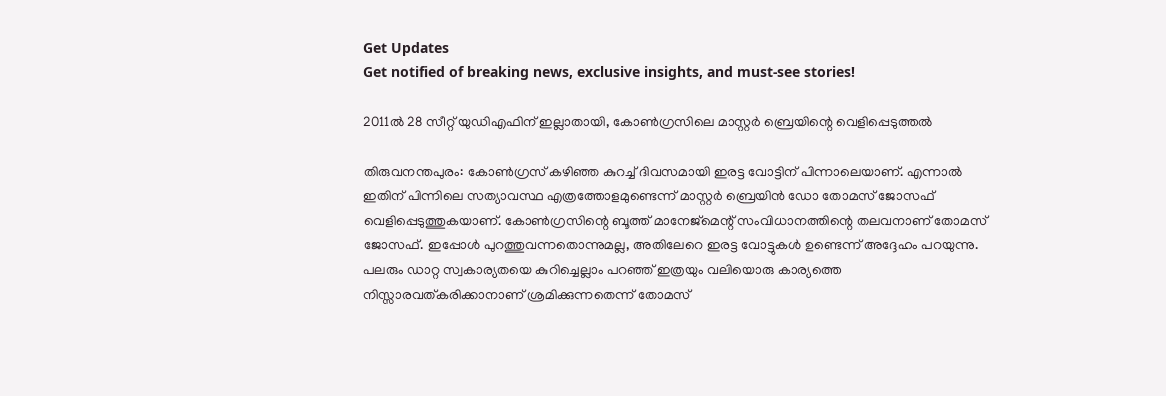Get Updates
Get notified of breaking news, exclusive insights, and must-see stories!

2011ല്‍ 28 സീറ്റ് യുഡിഎഫിന് ഇല്ലാതായി, കോണ്‍ഗ്രസിലെ മാസ്റ്റര്‍ ബ്രെയിന്റെ വെളിപ്പെടുത്തല്‍

തിരുവനന്തപുരം: കോണ്‍ഗ്രസ് കഴിഞ്ഞ കുറച്ച് ദിവസമായി ഇരട്ട വോട്ടിന് പിന്നാലെയാണ്. എന്നാല്‍ ഇതിന് പിന്നിലെ സത്യാവസ്ഥ എത്രത്തോളമുണ്ടെന്ന് മാസ്റ്റര്‍ ബ്രെയിന്‍ ഡോ തോമസ് ജോസഫ് വെളിപ്പെടുത്തുകയാണ്. കോണ്‍ഗ്രസിന്റെ ബൂത്ത് മാനേജ്‌മെന്റ് സംവിധാനത്തിന്റെ തലവനാണ് തോമസ് ജോസഫ്. ഇപ്പോള്‍ പുറത്തുവന്നതൊന്നുമല്ല, അതിലേറെ ഇരട്ട വോട്ടുകള്‍ ഉണ്ടെന്ന് അദ്ദേഹം പറയുന്നു. പലരും ഡാറ്റ സ്വകാര്യതയെ കുറിച്ചെല്ലാം പറഞ്ഞ് ഇത്രയും വലിയൊരു കാര്യത്തെ നിസ്സാരവത്കരിക്കാനാണ് ശ്രമിക്കുന്നതെന്ന് തോമസ്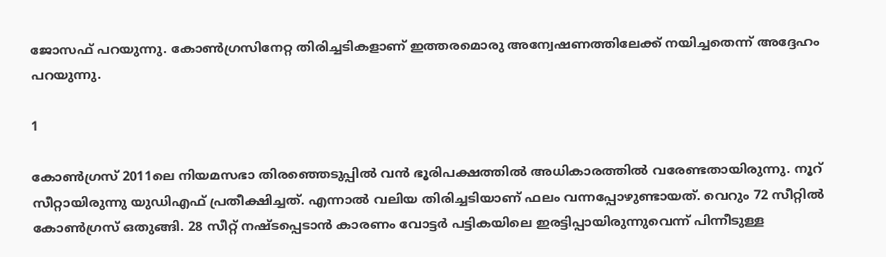ജോസഫ് പറയുന്നു. കോണ്‍ഗ്രസിനേറ്റ തിരിച്ചടികളാണ് ഇത്തരമൊരു അന്വേഷണത്തിലേക്ക് നയിച്ചതെന്ന് അദ്ദേഹം പറയുന്നു.

1

കോണ്‍ഗ്രസ് 2011ലെ നിയമസഭാ തിരഞ്ഞെടുപ്പില്‍ വന്‍ ഭൂരിപക്ഷത്തില്‍ അധികാരത്തില്‍ വരേണ്ടതായിരുന്നു. നൂറ് സീറ്റായിരുന്നു യുഡിഎഫ് പ്രതീക്ഷിച്ചത്. എന്നാല്‍ വലിയ തിരിച്ചടിയാണ് ഫലം വന്നപ്പോഴുണ്ടായത്. വെറും 72 സീറ്റില്‍ കോണ്‍ഗ്രസ് ഒതുങ്ങി. 28 സീറ്റ് നഷ്ടപ്പെടാന്‍ കാരണം വോട്ടര്‍ പട്ടികയിലെ ഇരട്ടിപ്പായിരുന്നുവെന്ന് പിന്നീടുള്ള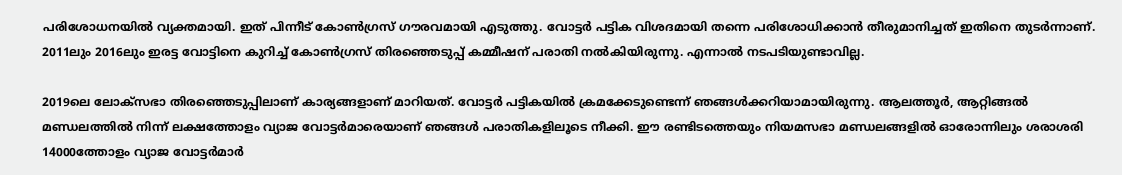പരിശോധനയില്‍ വ്യക്തമായി. ഇത് പിന്നീട് കോണ്‍ഗ്രസ് ഗൗരവമായി എടുത്തു. വോട്ടര്‍ പട്ടിക വിശദമായി തന്നെ പരിശോധിക്കാന്‍ തീരുമാനിച്ചത് ഇതിനെ തുടര്‍ന്നാണ്. 2011ലും 2016ലും ഇരട്ട വോട്ടിനെ കുറിച്ച് കോണ്‍ഗ്രസ് തിരഞ്ഞെടുപ്പ് കമ്മീഷന് പരാതി നല്‍കിയിരുന്നു. എന്നാല്‍ നടപടിയുണ്ടാവില്ല.

2019ലെ ലോക്‌സഭാ തിരഞ്ഞെടുപ്പിലാണ് കാര്യങ്ങളാണ് മാറിയത്. വോട്ടര്‍ പട്ടികയില്‍ ക്രമക്കേടുണ്ടെന്ന് ഞങ്ങള്‍ക്കറിയാമായിരുന്നു. ആലത്തൂര്‍, ആറ്റിങ്ങല്‍ മണ്ഡലത്തില്‍ നിന്ന് ലക്ഷത്തോളം വ്യാജ വോട്ടര്‍മാരെയാണ് ഞങ്ങള്‍ പരാതികളിലൂടെ നീക്കി. ഈ രണ്ടിടത്തെയും നിയമസഭാ മണ്ഡലങ്ങളില്‍ ഓരോന്നിലും ശരാശരി 14000ത്തോളം വ്യാജ വോട്ടര്‍മാര്‍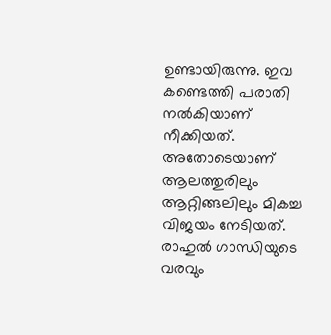ഉണ്ടായിരുന്നു. ഇവ കണ്ടെത്തി പരാതി നല്‍കിയാണ് നീക്കിയത്. അതോടെയാണ് ആലത്തുരിലും ആറ്റിങ്ങലിലും മികച്ച വിജയം നേടിയത്. രാഹുല്‍ ഗാന്ധിയുടെ വരവും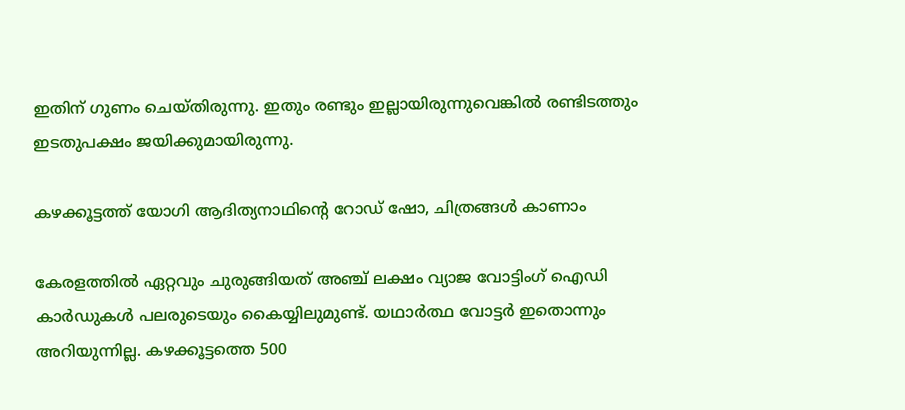ഇതിന് ഗുണം ചെയ്തിരുന്നു. ഇതും രണ്ടും ഇല്ലായിരുന്നുവെങ്കില്‍ രണ്ടിടത്തും ഇടതുപക്ഷം ജയിക്കുമായിരുന്നു.

കഴക്കൂട്ടത്ത് യോഗി ആദിത്യനാഥിന്റെ റോഡ് ഷോ, ചിത്രങ്ങൾ കാണാം

കേരളത്തില്‍ ഏറ്റവും ചുരുങ്ങിയത് അഞ്ച് ലക്ഷം വ്യാജ വോട്ടിംഗ് ഐഡി കാര്‍ഡുകള്‍ പലരുടെയും കൈയ്യിലുമുണ്ട്. യഥാര്‍ത്ഥ വോട്ടര്‍ ഇതൊന്നും അറിയുന്നില്ല. കഴക്കൂട്ടത്തെ 500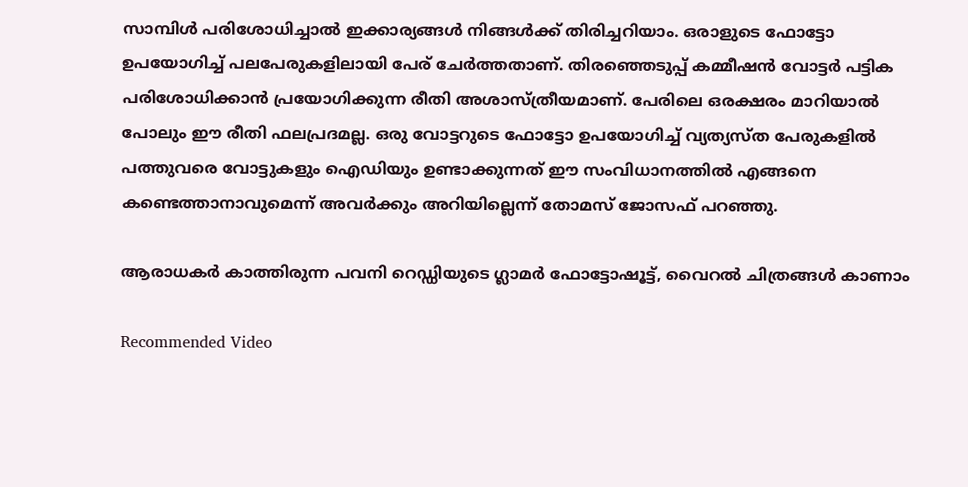സാമ്പിള്‍ പരിശോധിച്ചാല്‍ ഇക്കാര്യങ്ങള്‍ നിങ്ങള്‍ക്ക് തിരിച്ചറിയാം. ഒരാളുടെ ഫോട്ടോ ഉപയോഗിച്ച് പലപേരുകളിലായി പേര് ചേര്‍ത്തതാണ്. തിരഞ്ഞെടുപ്പ് കമ്മീഷന്‍ വോട്ടര്‍ പട്ടിക പരിശോധിക്കാന്‍ പ്രയോഗിക്കുന്ന രീതി അശാസ്ത്രീയമാണ്. പേരിലെ ഒരക്ഷരം മാറിയാല്‍ പോലും ഈ രീതി ഫലപ്രദമല്ല. ഒരു വോട്ടറുടെ ഫോട്ടോ ഉപയോഗിച്ച് വ്യത്യസ്ത പേരുകളില്‍ പത്തുവരെ വോട്ടുകളും ഐഡിയും ഉണ്ടാക്കുന്നത് ഈ സംവിധാനത്തില്‍ എങ്ങനെ കണ്ടെത്താനാവുമെന്ന് അവര്‍ക്കും അറിയില്ലെന്ന് തോമസ് ജോസഫ് പറഞ്ഞു.

ആരാധകര്‍ കാത്തിരുന്ന പവനി റെഡ്ഡിയുടെ ഗ്ലാമര്‍ ഫോട്ടോഷൂട്ട്, വൈറല്‍ ചിത്രങ്ങള്‍ കാണാം

Recommended Video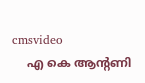cmsvideo
    എ കെ ആൻ്റണി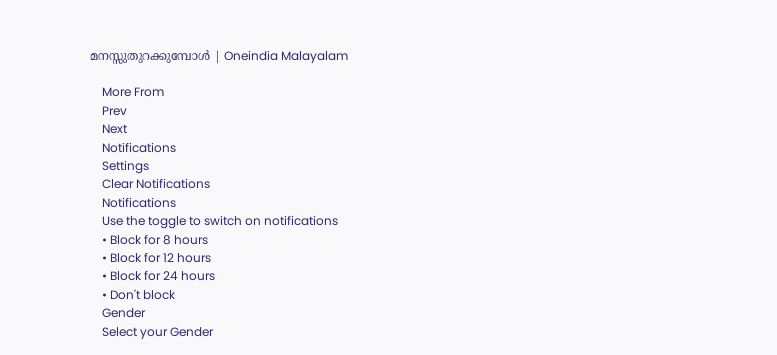മനസ്സുതുറക്കുമ്പോൾ | Oneindia Malayalam

    More From
    Prev
    Next
    Notifications
    Settings
    Clear Notifications
    Notifications
    Use the toggle to switch on notifications
    • Block for 8 hours
    • Block for 12 hours
    • Block for 24 hours
    • Don't block
    Gender
    Select your Gender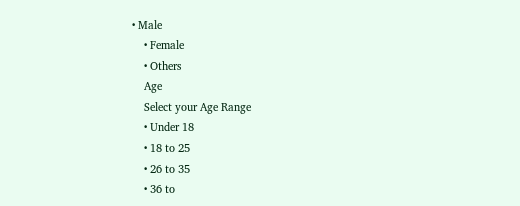• Male
    • Female
    • Others
    Age
    Select your Age Range
    • Under 18
    • 18 to 25
    • 26 to 35
    • 36 to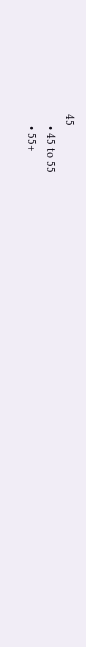45
    • 45 to 55
    • 55+